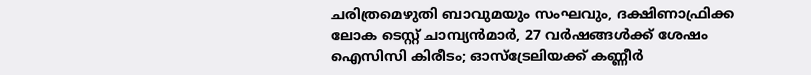ചരിത്രമെഴുതി ബാവുമയും സംഘവും, ദക്ഷിണാഫ്രിക്ക ലോക ടെസ്റ്റ് ചാമ്പ്യൻമാർ, 27 വർഷങ്ങൾക്ക് ശേഷം ഐസിസി കിരീടം; ഓസ്ട്രേലിയക്ക് കണ്ണീർ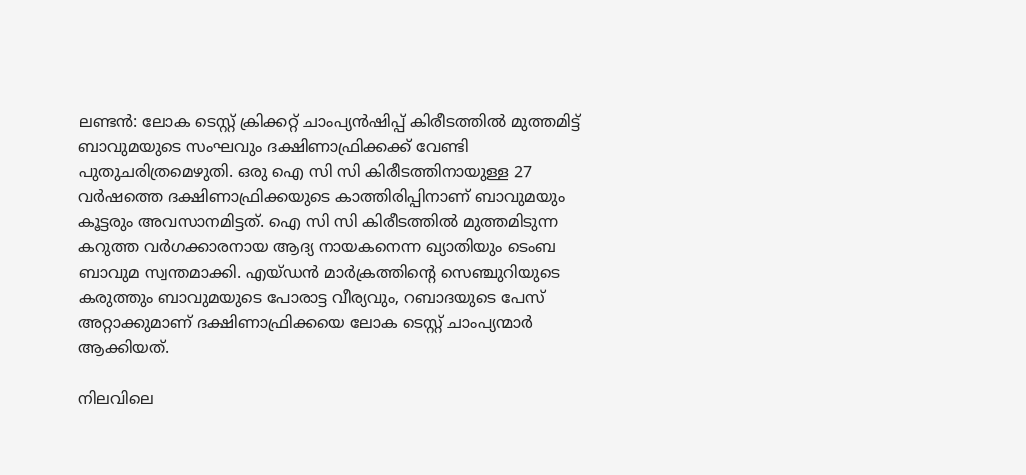ലണ്ടൻ: ലോക ടെസ്റ്റ് ക്രിക്കറ്റ് ചാംപ്യന്‍ഷിപ്പ് കിരീടത്തില്‍ മുത്തമിട്ട് ബാവുമയുടെ സംഘവും ദക്ഷിണാഫ്രിക്കക്ക് വേണ്ടി പുതുചരിത്രമെഴുതി. ഒരു ഐ സി സി കിരീടത്തിനായുള്ള 27 വർഷത്തെ ദക്ഷിണാഫ്രിക്കയുടെ കാത്തിരിപ്പിനാണ് ബാവുമയും കൂട്ടരും അവസാനമിട്ടത്. ഐ സി സി കിരീടത്തിൽ മുത്തമിടുന്ന കറുത്ത വർഗക്കാരനായ ആദ്യ നായകനെന്ന ഖ്യാതിയും ടെംബ ബാവുമ സ്വന്തമാക്കി. എയ്ഡന്‍ മാര്‍ക്രത്തിന്റെ സെഞ്ചുറിയുടെ കരുത്തും ബാവുമയുടെ പോരാട്ട വീര്യവും, റബാദയുടെ പേസ് അറ്റാക്കുമാണ് ദക്ഷിണാഫ്രിക്കയെ ലോക ടെസ്റ്റ് ചാംപ്യന്മാർ ആക്കിയത്.

നിലവിലെ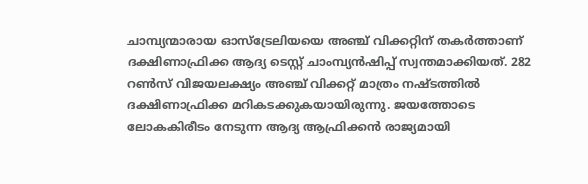ചാമ്പ്യന്മാരായ ഓസ്‌ട്രേലിയയെ അഞ്ച് വിക്കറ്റിന് തകര്‍ത്താണ് ദക്ഷിണാഫ്രിക്ക ആദ്യ ടെസ്റ്റ് ചാംമ്പ്യന്‍ഷിപ്പ് സ്വന്തമാക്കിയത്. 282 റണ്‍സ് വിജയലക്ഷ്യം അഞ്ച് വിക്കറ്റ് മാത്രം നഷ്ടത്തില്‍ ദക്ഷിണാഫ്രിക്ക മറികടക്കുകയായിരുന്നു. ജയത്തോടെ ലോകകിരീടം നേടുന്ന ആദ്യ ആഫ്രിക്കൻ രാജ്യമായി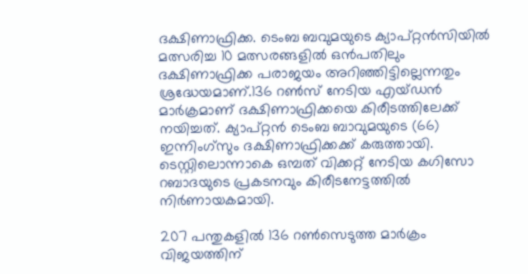ദക്ഷിണാഫ്രിക്ക. ടെംബ ബവുമയുടെ ക്യാപ്റ്റന്‍സിയില്‍ മത്സരിച്ച 10 മത്സരങ്ങളില്‍ ഒന്‍പതിലും ദക്ഷിണാഫ്രിക്ക പരാജയം അറിഞ്ഞിട്ടില്ലെന്നതും ശ്രദ്ധേയമാണ്.136 റണ്‍സ് നേടിയ എയ്ഡന്‍ മാര്‍ക്രമാണ് ദക്ഷിണാഫ്രിക്കയെ കിരീടത്തിലേക്ക് നയിച്ചത്. ക്യാപ്റ്റന്‍ ടെംബ ബാവുമയുടെ (66) ഇന്നിംഗ്‌സും ദക്ഷിണാഫ്രിക്കക്ക് കരുത്തായി. ടെസ്റ്റിലൊന്നാകെ ഒമ്പത് വിക്കറ്റ് നേടിയ കഗിസോ റബാദയുടെ പ്രകടനവും കിരീടനേട്ടത്തിൽ നിർണായകമായി.

207 പന്തുകളില്‍ 136 റണ്‍സെടുത്ത മാര്‍ക്രം വിജയത്തിന്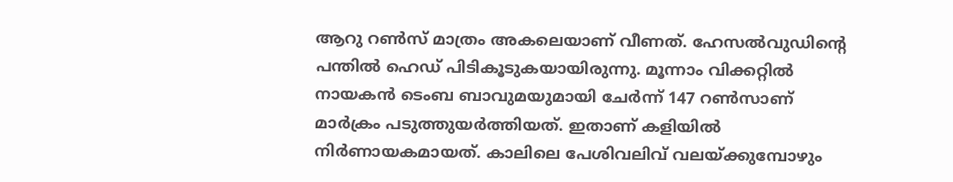ആറു റണ്‍സ് മാത്രം അകലെയാണ് വീണത്. ഹേസല്‍വുഡിന്റെ പന്തില്‍ ഹെഡ് പിടികൂടുകയായിരുന്നു. മൂന്നാം വിക്കറ്റില്‍ നായകന്‍ ടെംബ ബാവുമയുമായി ചേർന്ന് 147 റണ്‍സാണ് മാർക്രം പടുത്തുയർത്തിയത്. ഇതാണ് കളിയിൽ നിർണായകമായത്. കാലിലെ പേശിവലിവ് വലയ്ക്കുമ്പോഴും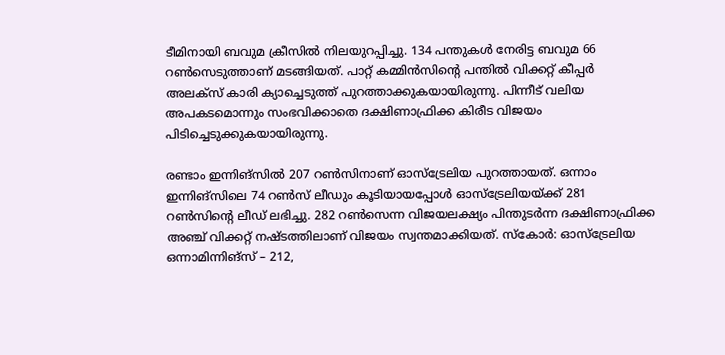ടീമിനായി ബവുമ ക്രീസില്‍ നിലയുറപ്പിച്ചു. 134 പന്തുകള്‍ നേരിട്ട ബവുമ 66 റണ്‍സെടുത്താണ് മടങ്ങിയത്. പാറ്റ് കമ്മിന്‍സിന്റെ പന്തില്‍ വിക്കറ്റ് കീപ്പര്‍ അലക്‌സ് കാരി ക്യാച്ചെടുത്ത് പുറത്താക്കുകയായിരുന്നു. പിന്നീട് വലിയ അപകടമൊന്നും സംഭവിക്കാതെ ദക്ഷിണാഫ്രിക്ക കിരീട വിജയം പിടിച്ചെടുക്കുകയായിരുന്നു.

രണ്ടാം ഇന്നിങ്സില്‍ 207 റണ്‍സിനാണ് ഓസ്ട്രേലിയ പുറത്തായത്. ഒന്നാം ഇന്നിങ്സിലെ 74 റണ്‍സ് ലീഡും കൂടിയായപ്പോള്‍ ഓസ്ട്രേലിയയ്ക്ക് 281 റണ്‍സിന്റെ ലീഡ് ലഭിച്ചു. 282 റണ്‍സെന്ന വിജയലക്ഷ്യം പിന്തുടർന്ന ദക്ഷിണാഫ്രിക്ക അഞ്ച് വിക്കറ്റ് നഷ്ടത്തിലാണ് വിജയം സ്വന്തമാക്കിയത്. സ്‌കോര്‍: ഓസ്ട്രേലിയ ഒന്നാമിന്നിങ്‌സ് – 212,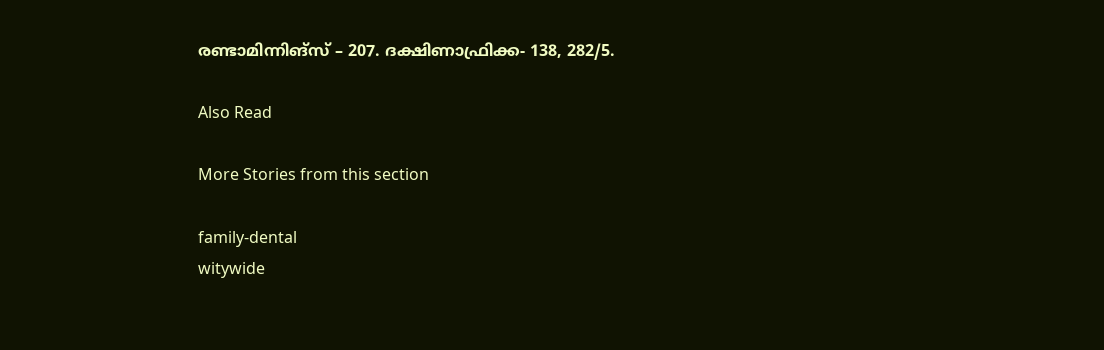രണ്ടാമിന്നിങ്‌സ് – 207. ദക്ഷിണാഫ്രിക്ക- 138, 282/5.

Also Read

More Stories from this section

family-dental
witywide